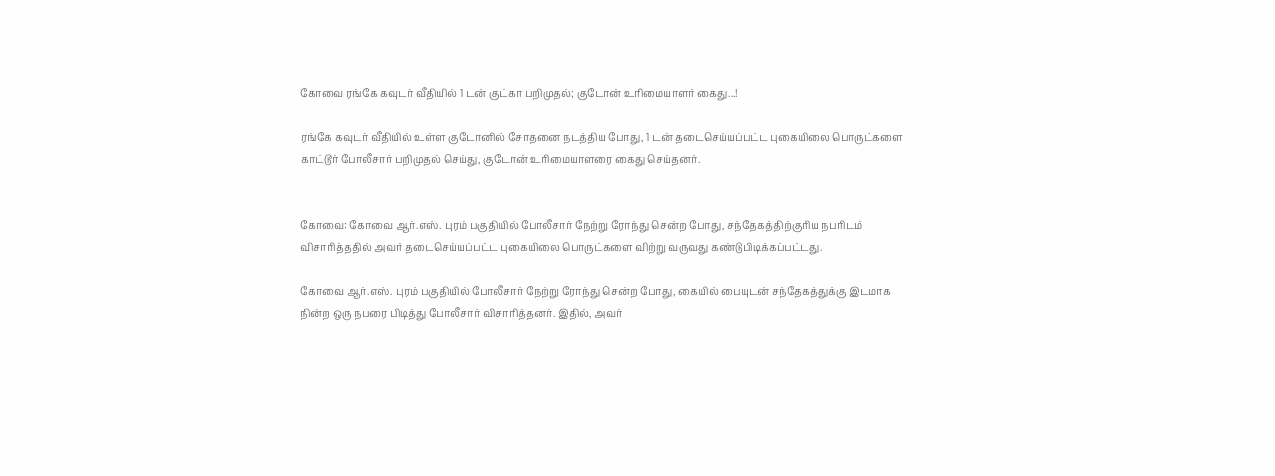கோவை ரங்கே கவுடர் வீதியில் 1 டன் குட்கா பறிமுதல்; குடோன் உரிமையாளர் கைது...!

ரங்கே கவுடர் வீதியில் உள்ள குடோனில் சோதனை நடத்திய போது, 1 டன் தடைசெய்யப்பட்ட புகையிலை பொருட்களை காட்டூர் போலீசார் பறிமுதல் செய்து, குடோன் உரிமையாளரை கைது செய்தனர்.


கோவை: கோவை ஆர்.எஸ். புரம் பகுதியில் போலீசார் நேற்று ரோந்து சென்ற போது, சந்தேகத்திற்குரிய நபரிடம் விசாரித்ததில் அவர் தடைசெய்யப்பட்ட புகையிலை பொருட்களை விற்று வருவது கண்டுபிடிக்கப்பட்டது.

கோவை ஆர்.எஸ். புரம் பகுதியில் போலீசார் நேற்று ரோந்து சென்ற போது, கையில் பையுடன் சந்தேகத்துக்கு இடமாக நின்ற ஒரு நபரை பிடித்து போலீசார் விசாரித்தனர். இதில், அவர்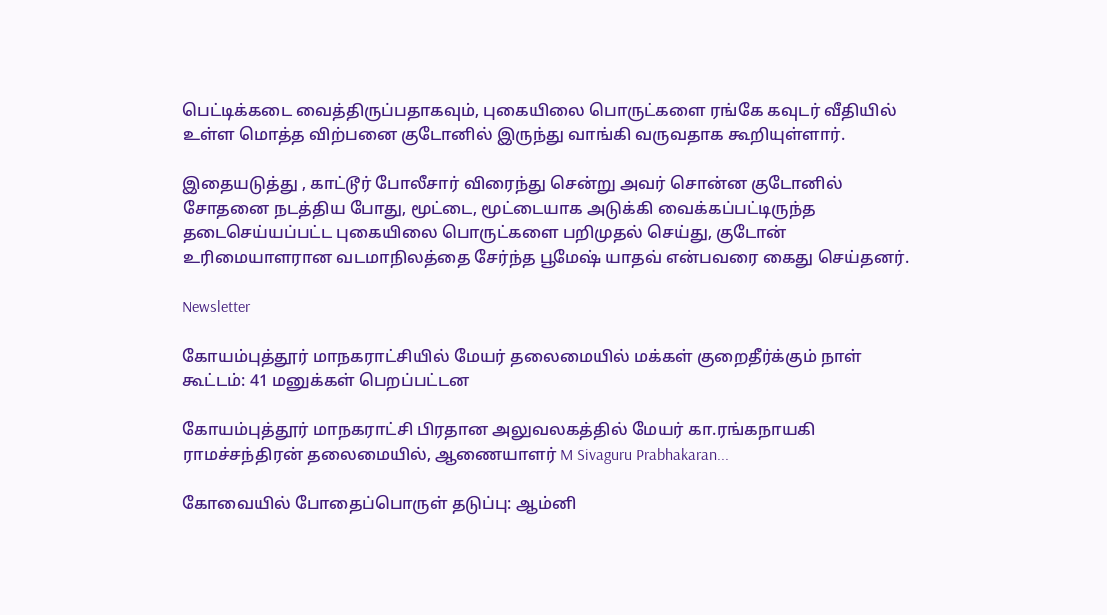பெட்டிக்கடை வைத்திருப்பதாகவும், புகையிலை பொருட்களை ரங்கே கவுடர் வீதியில் உள்ள மொத்த விற்பனை குடோனில் இருந்து வாங்கி வருவதாக கூறியுள்ளார்.

இதையடுத்து , காட்டூர் போலீசார் விரைந்து சென்று அவர் சொன்ன குடோனில் சோதனை நடத்திய போது, மூட்டை, மூட்டையாக அடுக்கி வைக்கப்பட்டிருந்த தடைசெய்யப்பட்ட புகையிலை பொருட்களை பறிமுதல் செய்து, குடோன் உரிமையாளரான வடமாநிலத்தை சேர்ந்த பூமேஷ் யாதவ் என்பவரை கைது செய்தனர்.

Newsletter

கோயம்புத்தூர் மாநகராட்சியில் மேயர் தலைமையில் மக்கள் குறைதீர்க்கும் நாள் கூட்டம்: 41 மனுக்கள் பெறப்பட்டன

கோயம்புத்தூர் மாநகராட்சி பிரதான அலுவலகத்தில் மேயர் கா.ரங்கநாயகி ராமச்சந்திரன் தலைமையில், ஆணையாளர் M Sivaguru Prabhakaran...

கோவையில் போதைப்பொருள் தடுப்பு: ஆம்னி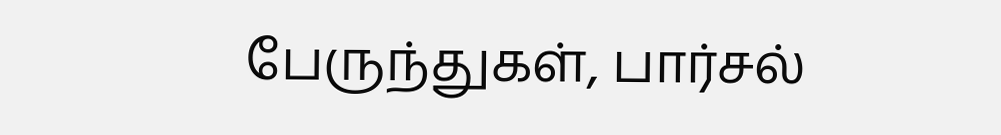பேருந்துகள், பார்சல்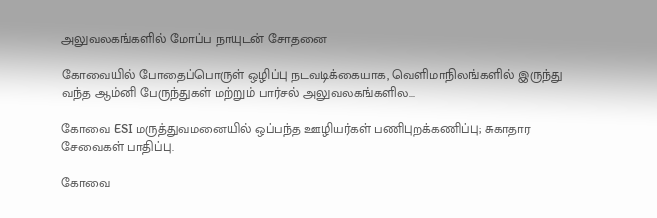அலுவலகங்களில் மோப்ப நாயுடன் சோதனை

கோவையில் போதைப்பொருள் ஒழிப்பு நடவடிக்கையாக, வெளிமாநிலங்களில் இருந்து வந்த ஆம்னி பேருந்துகள் மற்றும் பார்சல் அலுவலகங்களில...

கோவை ESI மருத்துவமனையில் ஒப்பந்த ஊழியர்கள் பணிபுறக்கணிப்பு; சுகாதார சேவைகள் பாதிப்பு.

கோவை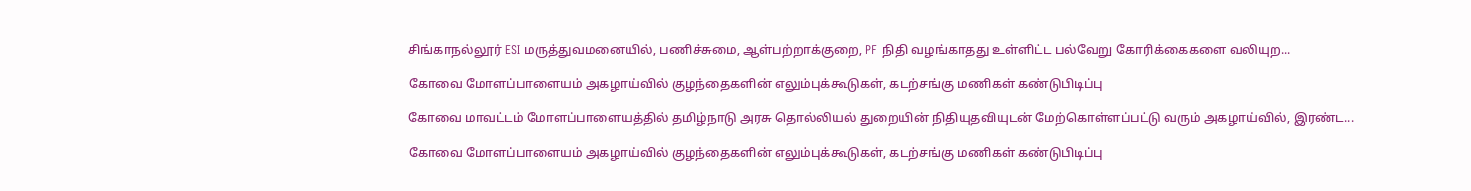சிங்காநல்லூர் ESI மருத்துவமனையில், பணிச்சுமை, ஆள்பற்றாக்குறை, PF நிதி வழங்காதது உள்ளிட்ட பல்வேறு கோரிக்கைகளை வலியுற...

கோவை மோளப்பாளையம் அகழாய்வில் குழந்தைகளின் எலும்புக்கூடுகள், கடற்சங்கு மணிகள் கண்டுபிடிப்பு

கோவை மாவட்டம் மோளப்பாளையத்தில் தமிழ்நாடு அரசு தொல்லியல் துறையின் நிதியுதவியுடன் மேற்கொள்ளப்பட்டு வரும் அகழாய்வில், இரண்ட...

கோவை மோளப்பாளையம் அகழாய்வில் குழந்தைகளின் எலும்புக்கூடுகள், கடற்சங்கு மணிகள் கண்டுபிடிப்பு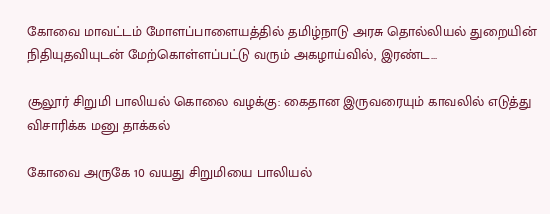கோவை மாவட்டம் மோளப்பாளையத்தில் தமிழ்நாடு அரசு தொல்லியல் துறையின் நிதியுதவியுடன் மேற்கொள்ளப்பட்டு வரும் அகழாய்வில், இரண்ட...

சூலூர் சிறுமி பாலியல் கொலை வழக்கு: கைதான இருவரையும் காவலில் எடுத்து விசாரிக்க மனு தாக்கல்

கோவை அருகே 10 வயது சிறுமியை பாலியல்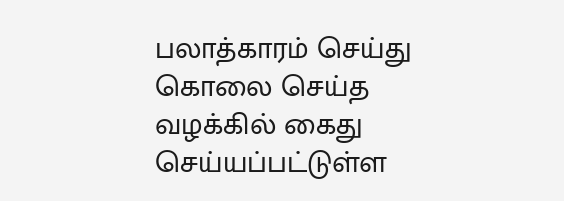பலாத்காரம் செய்து கொலை செய்த வழக்கில் கைது செய்யப்பட்டுள்ள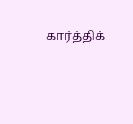கார்த்திக்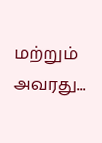மற்றும் அவரது...